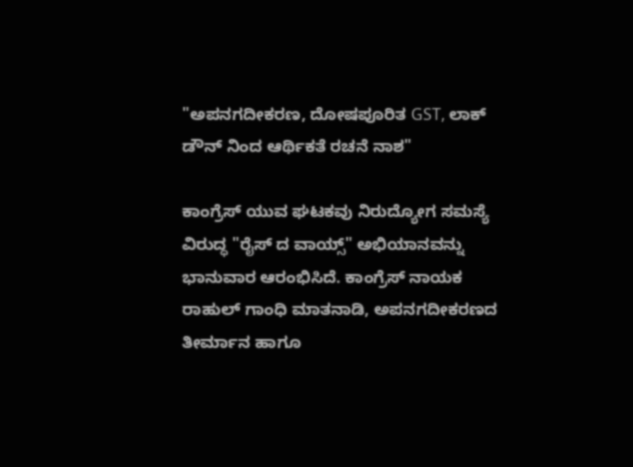"ಅಪನಗದೀಕರಣ, ದೋಷಪೂರಿತ GST, ಲಾಕ್ ಡೌನ್ ನಿಂದ ಆರ್ಥಿಕತೆ ರಚನೆ ನಾಶ"

ಕಾಂಗ್ರೆಸ್ ಯುವ ಘಟಕವು ನಿರುದ್ಯೋಗ ಸಮಸ್ಯೆ ವಿರುದ್ಧ "ರೈಸ್ ದ ವಾಯ್ಸ್" ಅಭಿಯಾನವನ್ನು ಭಾನುವಾರ ಆರಂಭಿಸಿದೆ. ಕಾಂಗ್ರೆಸ್ ನಾಯಕ ರಾಹುಲ್ ಗಾಂಧಿ ಮಾತನಾಡಿ, ಅಪನಗದೀಕರಣದ ತೀರ್ಮಾನ ಹಾಗೂ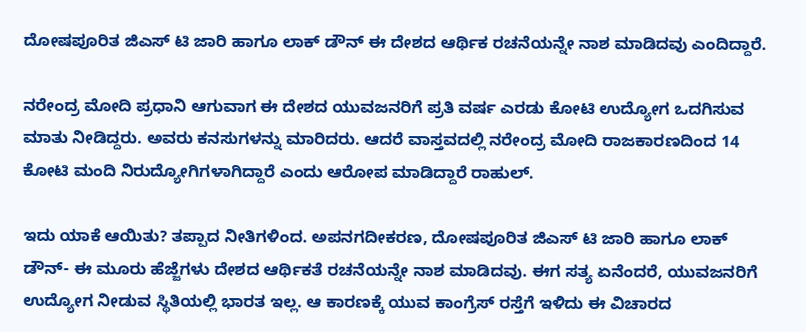ದೋಷಪೂರಿತ ಜಿಎಸ್ ಟಿ ಜಾರಿ ಹಾಗೂ ಲಾಕ್ ಡೌನ್ ಈ ದೇಶದ ಆರ್ಥಿಕ ರಚನೆಯನ್ನೇ ನಾಶ ಮಾಡಿದವು ಎಂದಿದ್ದಾರೆ.

ನರೇಂದ್ರ ಮೋದಿ ಪ್ರಧಾನಿ ಆಗುವಾಗ ಈ ದೇಶದ ಯುವಜನರಿಗೆ ಪ್ರತಿ ವರ್ಷ ಎರಡು ಕೋಟಿ ಉದ್ಯೋಗ ಒದಗಿಸುವ ಮಾತು ನೀಡಿದ್ದರು. ಅವರು ಕನಸುಗಳನ್ನು ಮಾರಿದರು. ಆದರೆ ವಾಸ್ತವದಲ್ಲಿ ನರೇಂದ್ರ ಮೋದಿ ರಾಜಕಾರಣದಿಂದ 14 ಕೋಟಿ ಮಂದಿ ನಿರುದ್ಯೋಗಿಗಳಾಗಿದ್ದಾರೆ ಎಂದು ಆರೋಪ ಮಾಡಿದ್ದಾರೆ ರಾಹುಲ್.

ಇದು ಯಾಕೆ ಆಯಿತು? ತಪ್ಪಾದ ನೀತಿಗಳಿಂದ. ಅಪನಗದೀಕರಣ, ದೋಷಪೂರಿತ ಜಿಎಸ್ ಟಿ ಜಾರಿ ಹಾಗೂ ಲಾಕ್ ಡೌನ್- ಈ ಮೂರು ಹೆಜ್ಜೆಗಳು ದೇಶದ ಆರ್ಥಿಕತೆ ರಚನೆಯನ್ನೇ ನಾಶ ಮಾಡಿದವು. ಈಗ ಸತ್ಯ ಏನೆಂದರೆ, ಯುವಜನರಿಗೆ ಉದ್ಯೋಗ ನೀಡುವ ಸ್ಥಿತಿಯಲ್ಲಿ ಭಾರತ ಇಲ್ಲ. ಆ ಕಾರಣಕ್ಕೆ ಯುವ ಕಾಂಗ್ರೆಸ್ ರಸ್ತೆಗೆ ಇಳಿದು ಈ ವಿಚಾರದ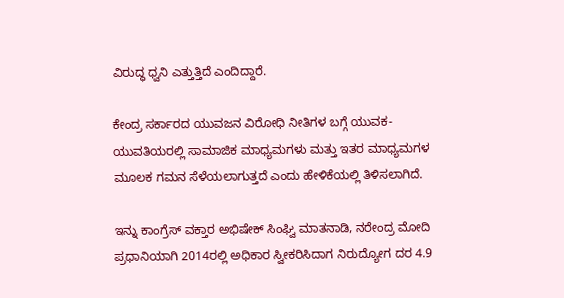ವಿರುದ್ಧ ಧ್ವನಿ ಎತ್ತುತ್ತಿದೆ ಎಂದಿದ್ದಾರೆ.

ಕೇಂದ್ರ ಸರ್ಕಾರದ ಯುವಜನ ವಿರೋಧಿ ನೀತಿಗಳ ಬಗ್ಗೆ ಯುವಕ- ಯುವತಿಯರಲ್ಲಿ ಸಾಮಾಜಿಕ ಮಾಧ್ಯಮಗಳು ಮತ್ತು ಇತರ ಮಾಧ್ಯಮಗಳ ಮೂಲಕ ಗಮನ ಸೆಳೆಯಲಾಗುತ್ತದೆ ಎಂದು ಹೇಳಿಕೆಯಲ್ಲಿ ತಿಳಿಸಲಾಗಿದೆ.

ಇನ್ನು ಕಾಂಗ್ರೆಸ್ ವಕ್ತಾರ ಅಭಿಷೇಕ್ ಸಿಂಘ್ವಿ ಮಾತನಾಡಿ, ನರೇಂದ್ರ ಮೋದಿ ಪ್ರಧಾನಿಯಾಗಿ 2014ರಲ್ಲಿ ಅಧಿಕಾರ ಸ್ವೀಕರಿಸಿದಾಗ ನಿರುದ್ಯೋಗ ದರ 4.9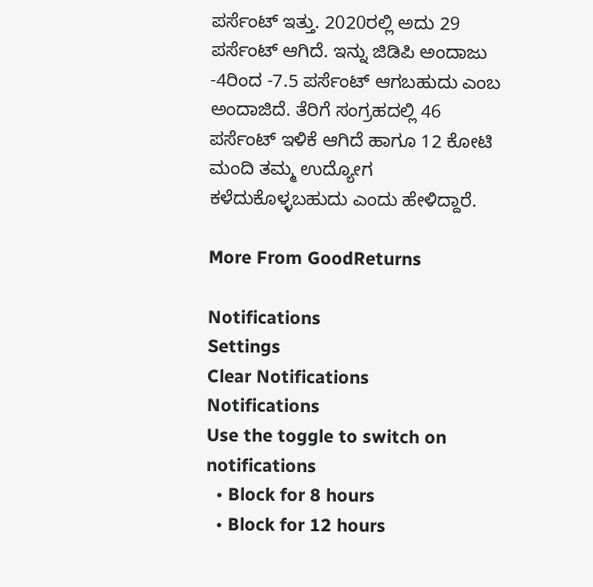ಪರ್ಸೆಂಟ್ ಇತ್ತು. 2020ರಲ್ಲಿ ಅದು 29 ಪರ್ಸೆಂಟ್ ಆಗಿದೆ. ಇನ್ನು ಜಿಡಿಪಿ ಅಂದಾಜು -4ರಿಂದ -7.5 ಪರ್ಸೆಂಟ್ ಆಗಬಹುದು ಎಂಬ ಅಂದಾಜಿದೆ. ತೆರಿಗೆ ಸಂಗ್ರಹದಲ್ಲಿ 46 ಪರ್ಸೆಂಟ್ ಇಳಿಕೆ ಆಗಿದೆ ಹಾಗೂ 12 ಕೋಟಿ ಮಂದಿ ತಮ್ಮ ಉದ್ಯೋಗ ಕಳೆದುಕೊಳ್ಳಬಹುದು ಎಂದು ಹೇಳಿದ್ದಾರೆ.

More From GoodReturns

Notifications
Settings
Clear Notifications
Notifications
Use the toggle to switch on notifications
  • Block for 8 hours
  • Block for 12 hours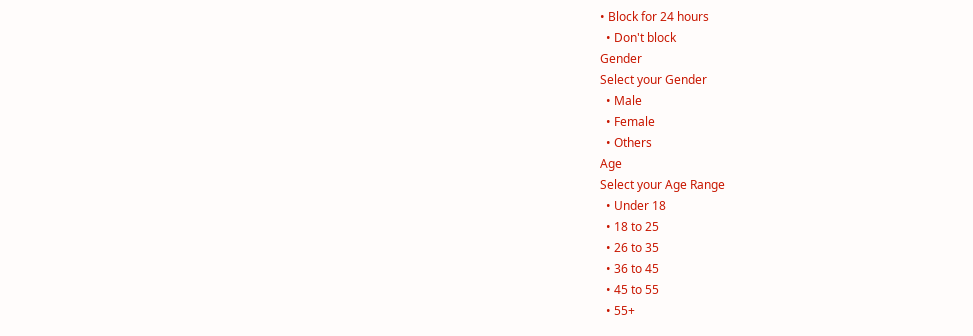• Block for 24 hours
  • Don't block
Gender
Select your Gender
  • Male
  • Female
  • Others
Age
Select your Age Range
  • Under 18
  • 18 to 25
  • 26 to 35
  • 36 to 45
  • 45 to 55
  • 55+